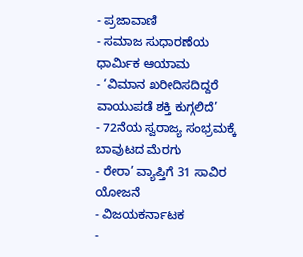- ಪ್ರಜಾವಾಣಿ
- ಸಮಾಜ ಸುಧಾರಣೆಯ ಧಾರ್ಮಿಕ ಆಯಾಮ
- ‘ವಿಮಾನ ಖರೀದಿಸದಿದ್ದರೆ ವಾಯುಪಡೆ ಶಕ್ತಿ ಕುಗ್ಗಲಿದೆ’
- 72ನೆಯ ಸ್ವರಾಜ್ಯ ಸಂಭ್ರಮಕ್ಕೆ ಬಾವುಟದ ಮೆರಗು
- ರೇರಾ’ ವ್ಯಾಪ್ತಿಗೆ 31 ಸಾವಿರ ಯೋಜನೆ
- ವಿಜಯಕರ್ನಾಟಕ
-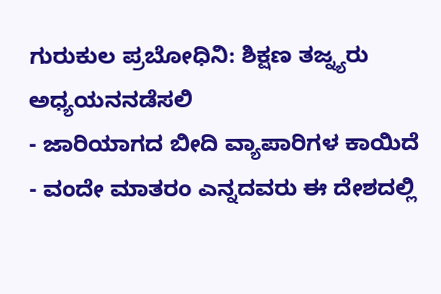ಗುರುಕುಲ ಪ್ರಬೋಧಿನಿ: ಶಿಕ್ಷಣ ತಜ್ನ್ಯರು ಅಧ್ಯಯನನಡೆಸಲಿ
- ಜಾರಿಯಾಗದ ಬೀದಿ ವ್ಯಾಪಾರಿಗಳ ಕಾಯಿದೆ
- ವಂದೇ ಮಾತರಂ ಎನ್ನದವರು ಈ ದೇಶದಲ್ಲಿ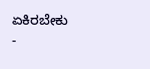ಏಕಿರಬೇಕು
-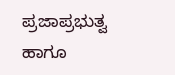ಪ್ರಜಾಪ್ರಭುತ್ವ ಹಾಗೂ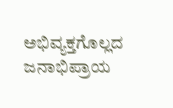ಅಭಿವ್ಯಕ್ತಗೊಲ್ಲದ ಜನಾಭಿಪ್ರಾಯ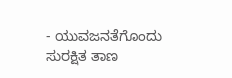- ಯುವಜನತೆಗೊಂದು ಸುರಕ್ಷಿತ ತಾಣ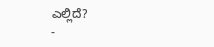ಎಲ್ಲಿದೆ?
-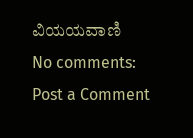ವಿಯಯವಾಣಿ
No comments:
Post a Comment